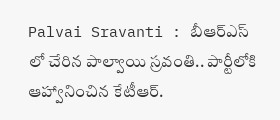Palvai Sravanti : బీఆర్ఎస్ లో చేరిన పాల్వాయి స్రవంతి.. పార్టీలోకి ఆహ్వానించిన కేటీఆర్.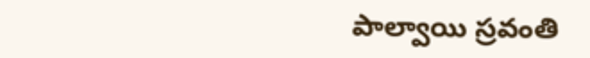పాల్వాయి స్రవంతి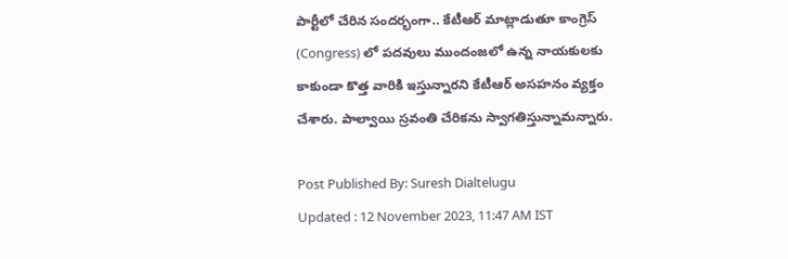పార్టీలో చేరిన సందర్భంగా.. కేటీఆర్ మాట్లాడుతూ కాంగ్రెస్ (Congress) లో పదవులు ముందంజలో ఉన్న నాయకులకు కాకుండా కొత్త వారికి ఇస్తున్నారని కేటీఆర్ అసహనం వ్యక్తం చేశారు. పాల్వాయి స్రవంతి చేరికను స్వాగతిస్తున్నామన్నారు.

Post Published By: Suresh Dialtelugu
Updated : 12 November 2023, 11:47 AM IST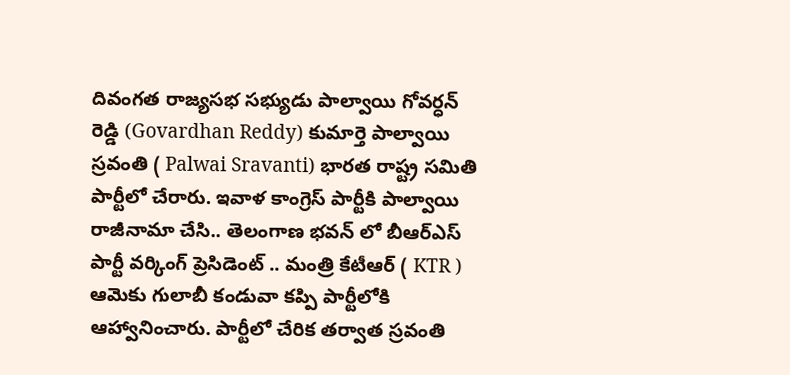దివంగత రాజ్యసభ సభ్యుడు పాల్వాయి గోవర్ధన్ రెడ్డి (Govardhan Reddy) కుమార్తె పాల్వాయి స్రవంతి ( Palwai Sravanti) భారత రాష్ట్ర సమితి పార్టీలో చేరారు. ఇవాళ కాంగ్రెస్ పార్టీకి పాల్వాయి రాజీనామా చేసి.. తెలంగాణ భవన్ లో బీఆర్ఎస్ పార్టీ వర్కింగ్ ప్రెసిడెంట్ .. మంత్రి కేటీఆర్ ( KTR ) ఆమెకు గులాబీ కండువా కప్పి పార్టీలోకి ఆహ్వానించారు. పార్టీలో చేరిక తర్వాత స్రవంతి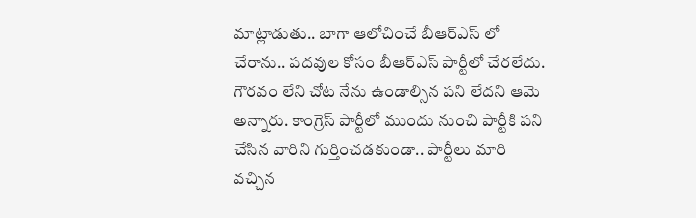మాట్లాడుతు.. బాగా ఆలోచించే బీఆర్ఎస్ లో చేరాను.. పదవుల కోసం బీఆర్ఎస్ పార్టీలో చేరలేదు. గౌరవం లేని చోట నేను ఉండాల్సిన పని లేదని ఆమె అన్నారు. కాంగ్రెస్ పార్టీలో ముందు నుంచి పార్టీకి పని చేసిన వారిని గుర్తించడకుండా.. పార్టీలు మారి వచ్చిన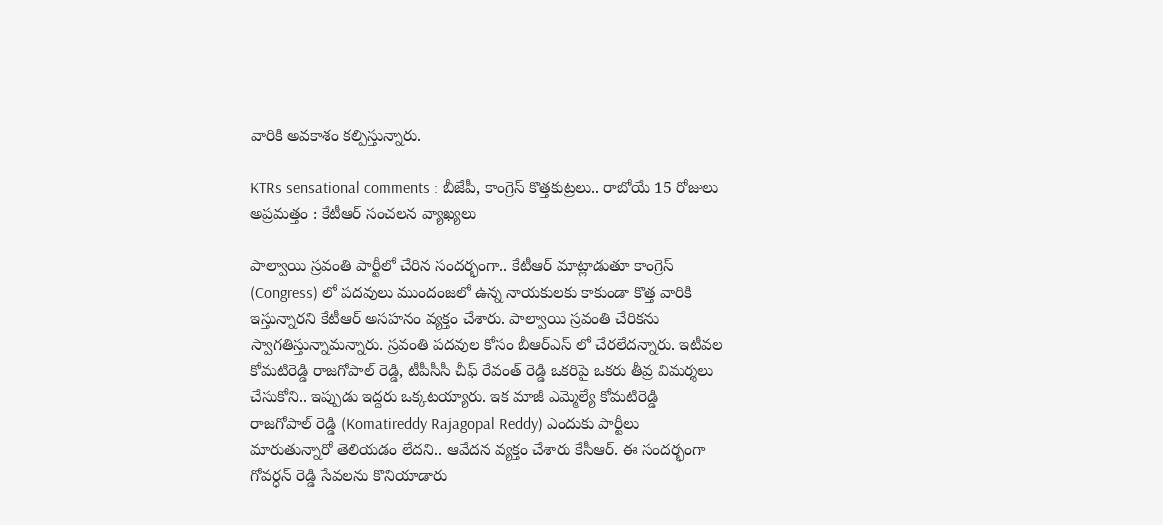వారికి అవకాశం కల్పిస్తున్నారు.

KTRs sensational comments : బీజేపీ, కాంగ్రెస్ కొత్తకుట్రలు.. రాబోయే 15 రోజులు అప్రమత్తం : కేటీఆర్ సంచలన వ్యాఖ్యలు

పాల్వాయి స్రవంతి పార్టీలో చేరిన సందర్భంగా.. కేటీఆర్ మాట్లాడుతూ కాంగ్రెస్ (Congress) లో పదవులు ముందంజలో ఉన్న నాయకులకు కాకుండా కొత్త వారికి ఇస్తున్నారని కేటీఆర్ అసహనం వ్యక్తం చేశారు. పాల్వాయి స్రవంతి చేరికను స్వాగతిస్తున్నామన్నారు. స్రవంతి పదవుల కోసం బీఆర్ఎస్ లో చేరలేదన్నారు. ఇటీవల కోమటిరెడ్డి రాజగోపాల్ రెడ్డి, టీపీసీసీ చీఫ్ రేవంత్ రెడ్డి ఒకరిపై ఒకరు తీవ్ర విమర్శలు చేసుకోని.. ఇప్పుడు ఇద్దరు ఒక్కటయ్యారు. ఇక మాజీ ఎమ్మెల్యే కోమటిరెడ్డి రాజగోపాల్ రెడ్డి (Komatireddy Rajagopal Reddy) ఎందుకు పార్టీలు మారుతున్నారో తెలియడం లేదని.. ఆవేదన వ్యక్తం చేశారు కేసీఆర్. ఈ సందర్భంగా గోవర్ధన్ రెడ్డి సేవలను కొనియాడారు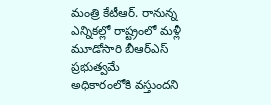మంత్రి కేటీఆర్. రానున్న ఎన్నికల్లో రాష్ట్రంలో మళ్లీ మూడోసారి బీఆర్ఎస్ ప్రభుత్వమే అధికారంలోకి వస్తుందని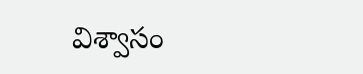విశ్వాసం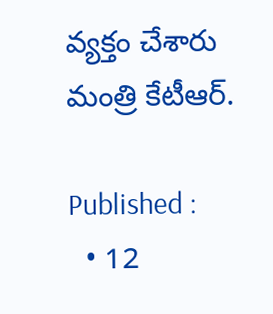వ్యక్తం చేశారు మంత్రి కేటీఆర్.

Published :
  • 12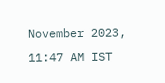November 2023, 11:47 AM IST